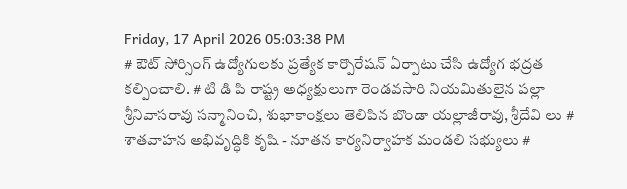Friday, 17 April 2026 05:03:38 PM
# ఔట్ సోర్సింగ్ ఉద్యోగులకు ప్రత్యేక కార్పొరేషన్ ఏర్పాటు చేసి ఉద్యోగ భద్రత కల్పించాలి. # టి డి పి రాష్ట్ర అధ్యక్షులుగా రెండవసారి నియమితులైన పల్లా శ్రీనివాసరావు సన్మానించి, శుభాకాంక్షలు తెలిపిన బొండా యల్లాజీరావు, శ్రీదేవి లు # శాతవాహన అభివృద్ధికి కృషి - నూతన కార్యనిర్వాహక మండలి సభ్యులు #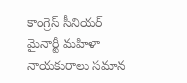కాంగ్రెస్ సీనియర్ మైనార్టీ మహిళా నాయకురాలు సమాన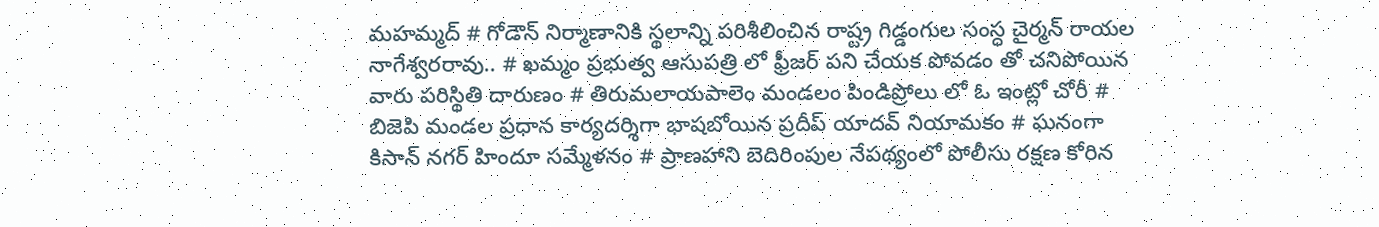మహమ్మద్ # గోడౌన్ నిర్మాణానికి స్థలాన్ని పరిశీలించిన రాష్ట్ర గిడ్డంగుల సంస్ధ చైర్మన్ రాయల నాగేశ్వరరావు.. # ఖమ్మం ప్రభుత్వ ఆసుపత్రి లో ఫ్రీజర్ పని చేయక పోవడం తో చనిపోయిన వారు పరిస్థితి దారుణం # తిరుమలాయపాలెం మండలం పిండిప్రోలు లో ఓ ఇంట్లో చోరీ # బిజెపి మండల ప్రధాన కార్యదర్శిగా భాషబోయిన ప్రదీప్ యాదవ్ నియామకం # ఘనంగా కిసాన్ నగర్ హిందూ సమ్మేళనం # ప్రాణహాని బెదిరింపుల నేపథ్యంలో పోలీసు రక్షణ కోరిన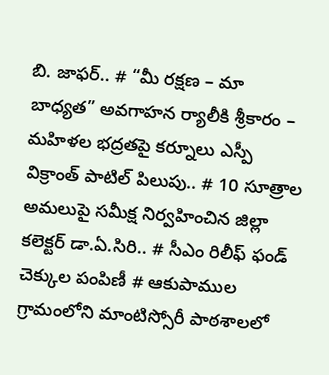బి. జాఫర్.. # “మీ రక్షణ – మా బాధ్యత” అవగాహన ర్యాలీకి శ్రీకారం – మహిళల భద్రతపై కర్నూలు ఎస్పీ విక్రాంత్ పాటిల్ పిలుపు.. # 10 సూత్రాల అమలుపై సమీక్ష నిర్వహించిన జిల్లా కలెక్టర్ డా.ఏ.సిరి.. # సీఎం రిలీఫ్ ఫండ్ చెక్కుల పంపిణీ # ఆకుపాముల గ్రామంలోని మాంటిస్సోరీ పాఠశాలలో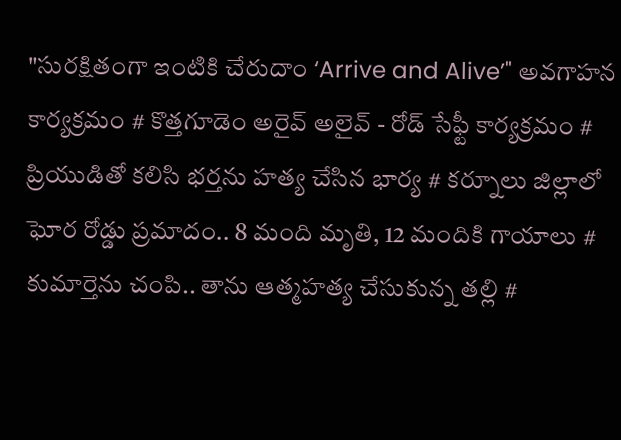"సురక్షితంగా ఇంటికి చేరుదాం ‘Arrive and Alive’" అవగాహన కార్యక్రమం # కొత్తగూడెం అరైవ్ అలైవ్ - రోడ్ సేఫ్టీ కార్యక్రమం # ప్రియుడితో కలిసి భర్తను హత్య చేసిన భార్య # కర్నూలు జిల్లాలో ఘోర రోడ్డు ప్రమాదం.. 8 మంది మృతి, 12 మందికి గాయాలు # కుమార్తెను చంపి.. తాను ఆత్మహత్య చేసుకున్న తల్లి #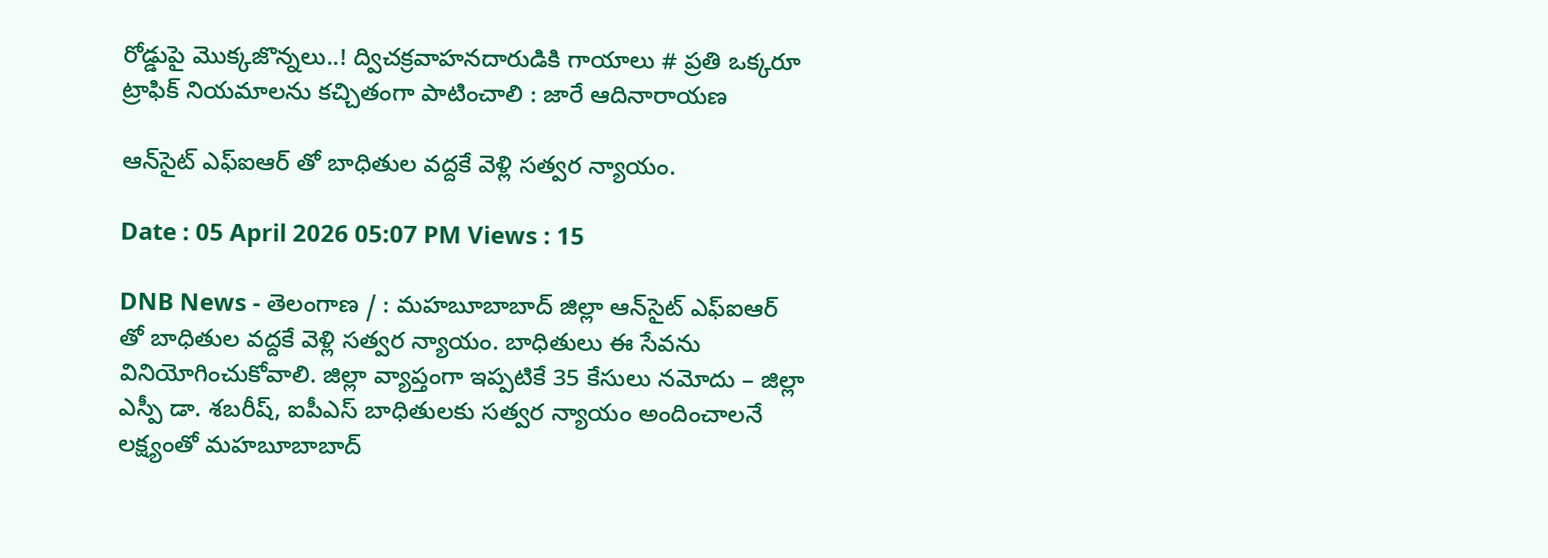రోడ్డుపై మొక్కజొన్నలు..! ద్విచక్రవాహనదారుడికి గాయాలు # ప్రతి ఒక్కరూ ట్రాఫిక్ నియమాలను కచ్చితంగా పాటించాలి : జారే ఆదినారాయణ

ఆన్‌సైట్ ఎఫ్‌ఐఆర్‌ తో బాధితుల వద్దకే వెళ్లి సత్వర న్యాయం.

Date : 05 April 2026 05:07 PM Views : 15

DNB News - తెలంగాణ / : మహబూబాబాద్ జిల్లా ఆన్‌సైట్ ఎఫ్‌ఐఆర్‌ తో బాధితుల వద్దకే వెళ్లి సత్వర న్యాయం. బాధితులు ఈ సేవను వినియోగించుకోవాలి. జిల్లా వ్యాప్తంగా ఇప్పటికే 35 కేసులు నమోదు – జిల్లా ఎస్పీ డా. శబరీష్, ఐపీఎస్ బాధితులకు సత్వర న్యాయం అందించాలనే లక్ష్యంతో మహబూబాబాద్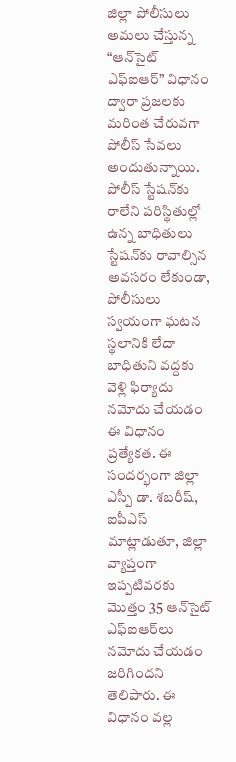జిల్లా పోలీసులు అమలు చేస్తున్న “ఆన్‌సైట్ ఎఫ్‌ఐఆర్” విధానం ద్వారా ప్రజలకు మరింత చేరువగా పోలీస్ సేవలు అందుతున్నాయి. పోలీస్ స్టేషన్‌కు రాలేని పరిస్థితుల్లో ఉన్న బాధితులు స్టేషన్‌కు రావాల్సిన అవసరం లేకుండా, పోలీసులు స్వయంగా ఘటన స్థలానికి లేదా బాధితుని వద్దకు వెళ్లి ఫిర్యాదు నమోదు చేయడం ఈ విధానం ప్రత్యేకత. ఈ సందర్భంగా జిల్లా ఎస్పీ డా. శబరీష్, ఐపీఎస్ మాట్లాడుతూ, జిల్లా వ్యాప్తంగా ఇప్పటివరకు మొత్తం 35 ఆన్‌సైట్ ఎఫ్‌ఐఆర్‌లు నమోదు చేయడం జరిగిందని తెలిపారు. ఈ విధానం వల్ల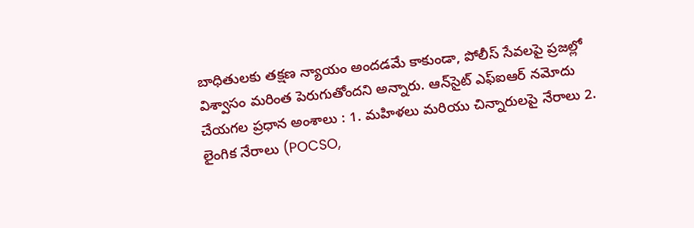బాధితులకు తక్షణ న్యాయం అందడమే కాకుండా, పోలీస్ సేవలపై ప్రజల్లో విశ్వాసం మరింత పెరుగుతోందని అన్నారు. ఆన్‌సైట్ ఎఫ్‌ఐఆర్ నమోదు చేయగల ప్రధాన అంశాలు : 1. మహిళలు మరియు చిన్నారులపై నేరాలు 2. లైంగిక నేరాలు (POCSO,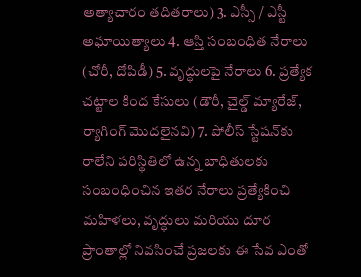అత్యాచారం తదితరాలు) 3. ఎస్సీ / ఎస్టీ అఘాయిత్యాలు 4. ఆస్తి సంబంధిత నేరాలు (చోరీ, దోపిడీ) 5. వృద్ధులపై నేరాలు 6. ప్రత్యేక చట్టాల కింద కేసులు (డౌరీ, చైల్డ్ మ్యారేజ్, ర్యాగింగ్ మొదలైనవి) 7. పోలీస్ స్టేషన్‌కు రాలేని పరిస్థితిలో ఉన్న బాధితులకు సంబంధించిన ఇతర నేరాలు ప్రత్యేకించి మహిళలు, వృద్ధులు మరియు దూర ప్రాంతాల్లో నివసించే ప్రజలకు ఈ సేవ ఎంతో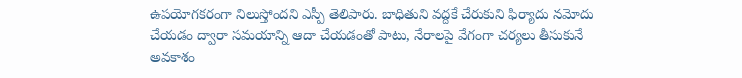ఉపయోగకరంగా నిలుస్తోందని ఎస్పీ తెలిపారు. బాధితుని వద్దకే చేరుకుని ఫిర్యాదు నమోదు చేయడం ద్వారా సమయాన్ని ఆదా చేయడంతో పాటు, నేరాలపై వేగంగా చర్యలు తీసుకునే అవకాశం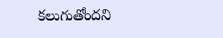కలుగుతోందని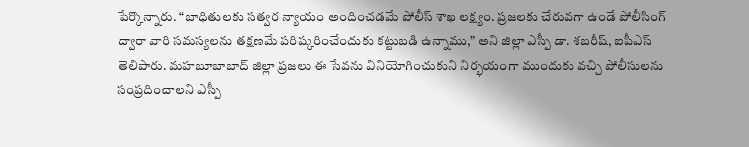పేర్కొన్నారు. “బాధితులకు సత్వర న్యాయం అందించడమే పోలీస్ శాఖ లక్ష్యం. ప్రజలకు చేరువగా ఉండే పోలీసింగ్‌ ద్వారా వారి సమస్యలను తక్షణమే పరిష్కరించేందుకు కట్టుబడి ఉన్నాము,” అని జిల్లా ఎస్పీ డా. శబరీష్, ఐపీఎస్ తెలిపారు. మహబూబాబాద్ జిల్లా ప్రజలు ఈ సేవను వినియోగించుకుని నిర్భయంగా ముందుకు వచ్చి పోలీసులను సంప్రదించాలని ఎస్పీ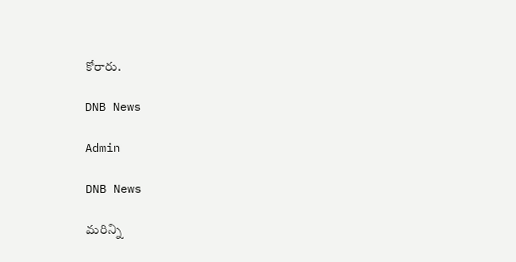కోరారు.

DNB News

Admin

DNB News

మరిన్ని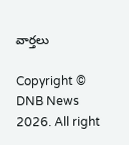వార్తలు

Copyright © DNB News 2026. All right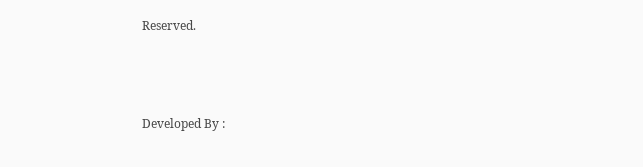Reserved.



Developed By :